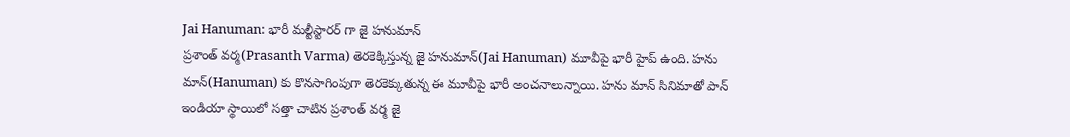Jai Hanuman: భారీ మల్టీస్టారర్ గా జై హనుమాన్
ప్రశాంత్ వర్మ(Prasanth Varma) తెరకెక్కిస్తున్న జై హనుమాన్(Jai Hanuman) మూవీపై భారీ హైప్ ఉంది. హను మాన్(Hanuman) కు కొనసాగింపుగా తెరకెక్కుతున్న ఈ మూవీపై భారీ అంచనాలున్నాయి. హను మాన్ సినిమాతో పాన్ ఇండియా స్థాయిలో సత్తా చాటిన ప్రశాంత్ వర్మ జై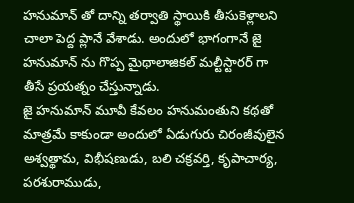హనుమాన్ తో దాన్ని తర్వాతి స్థాయికి తీసుకెళ్లాలని చాలా పెద్ద ప్లానే వేశాడు. అందులో భాగంగానే జై హనుమాన్ ను గొప్ప మైథాలాజికల్ మల్టీస్టారర్ గా తీసే ప్రయత్నం చేస్తున్నాడు.
జై హనుమాన్ మూవీ కేవలం హనుమంతుని కథతో మాత్రమే కాకుండా అందులో ఏడుగురు చిరంజీవులైన అశ్వత్థామ, విభీషణుడు, బలి చక్రవర్తి, కృపాచార్య, పరశురాముడు,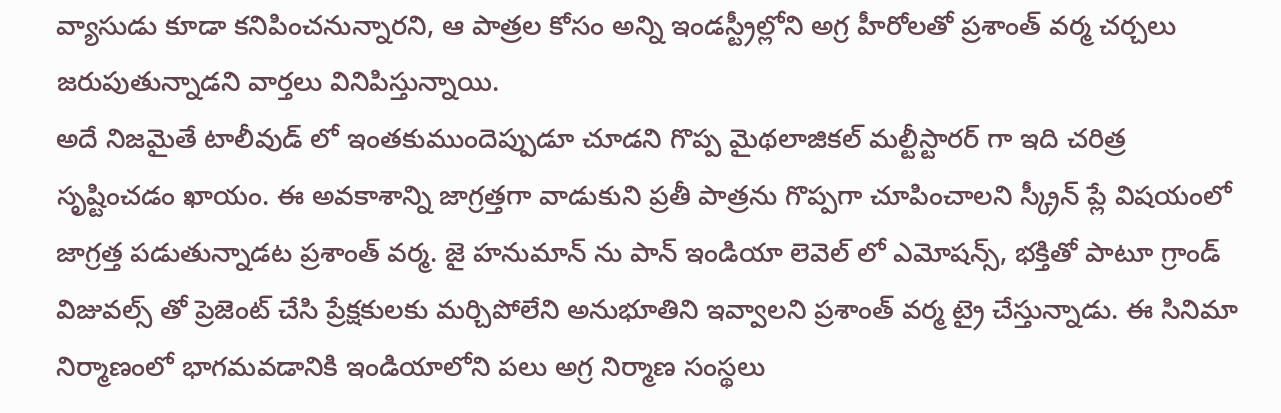వ్యాసుడు కూడా కనిపించనున్నారని, ఆ పాత్రల కోసం అన్ని ఇండస్ట్రీల్లోని అగ్ర హీరోలతో ప్రశాంత్ వర్మ చర్చలు జరుపుతున్నాడని వార్తలు వినిపిస్తున్నాయి.
అదే నిజమైతే టాలీవుడ్ లో ఇంతకుముందెప్పుడూ చూడని గొప్ప మైథలాజికల్ మల్టీస్టారర్ గా ఇది చరిత్ర సృష్టించడం ఖాయం. ఈ అవకాశాన్ని జాగ్రత్తగా వాడుకుని ప్రతీ పాత్రను గొప్పగా చూపించాలని స్క్రీన్ ప్లే విషయంలో జాగ్రత్త పడుతున్నాడట ప్రశాంత్ వర్మ. జై హనుమాన్ ను పాన్ ఇండియా లెవెల్ లో ఎమోషన్స్, భక్తితో పాటూ గ్రాండ్ విజువల్స్ తో ప్రెజెంట్ చేసి ప్రేక్షకులకు మర్చిపోలేని అనుభూతిని ఇవ్వాలని ప్రశాంత్ వర్మ ట్రై చేస్తున్నాడు. ఈ సినిమా నిర్మాణంలో భాగమవడానికి ఇండియాలోని పలు అగ్ర నిర్మాణ సంస్థలు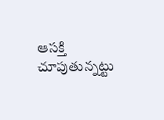ఆసక్తి చూపుతున్నట్టు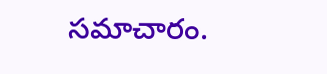సమాచారం.